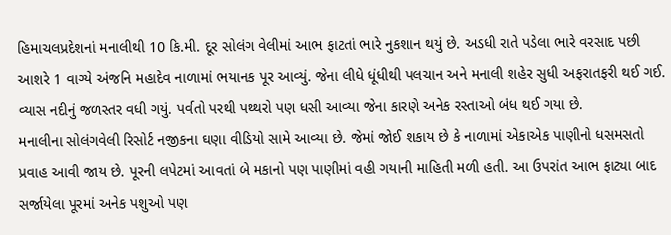હિમાચલપ્રદેશનાં મનાલીથી 10 કિ.મી. દૂર સોલંગ વેલીમાં આભ ફાટતાં ભારે નુકશાન થયું છે. અડધી રાતે પડેલા ભારે વરસાદ પછી આશરે 1 વાગ્યે અંજનિ મહાદેવ નાળામાં ભયાનક પૂર આવ્યું. જેના લીધે ધૂંધીથી પલચાન અને મનાલી શહેર સુધી અફરાતફરી થઈ ગઈ. વ્યાસ નદીનું જળસ્તર વધી ગયું. પર્વતો પરથી પથ્થરો પણ ધસી આવ્યા જેના કારણે અનેક રસ્તાઓ બંધ થઈ ગયા છે.
મનાલીના સોલંગવેલી રિસોર્ટ નજીકના ઘણા વીડિયો સામે આવ્યા છે. જેમાં જોઈ શકાય છે કે નાળામાં એકાએક પાણીનો ધસમસતો પ્રવાહ આવી જાય છે. પૂરની લપેટમાં આવતાં બે મકાનો પણ પાણીમાં વહી ગયાની માહિતી મળી હતી. આ ઉપરાંત આભ ફાટ્યા બાદ સર્જાયેલા પૂરમાં અનેક પશુઓ પણ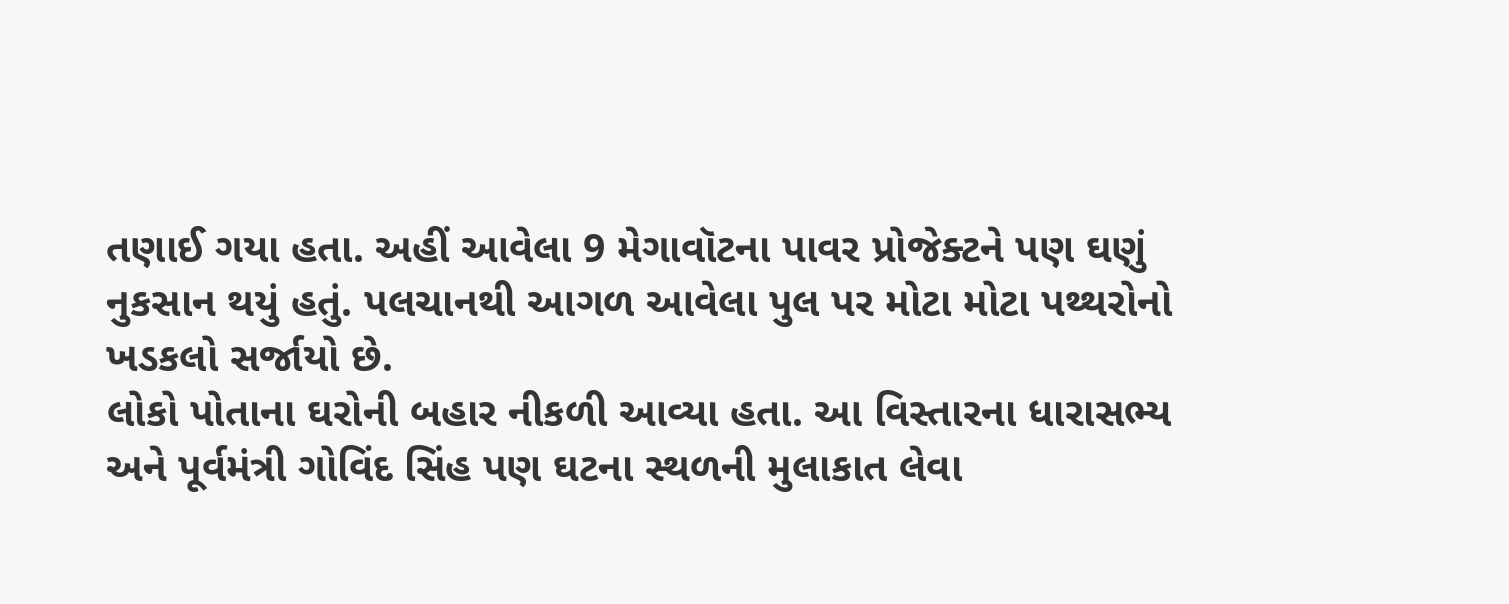તણાઈ ગયા હતા. અહીં આવેલા 9 મેગાવૉટના પાવર પ્રોજેક્ટને પણ ઘણું નુકસાન થયું હતું. પલચાનથી આગળ આવેલા પુલ પર મોટા મોટા પથ્થરોનો ખડકલો સર્જાયો છે.
લોકો પોતાના ઘરોની બહાર નીકળી આવ્યા હતા. આ વિસ્તારના ધારાસભ્ય અને પૂર્વમંત્રી ગોવિંદ સિંહ પણ ઘટના સ્થળની મુલાકાત લેવા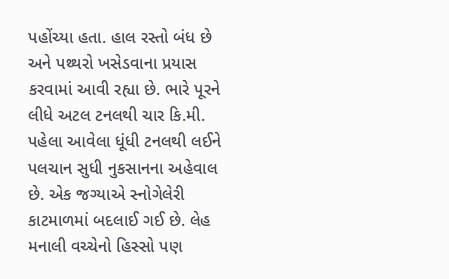પહોંચ્યા હતા. હાલ રસ્તો બંધ છે અને પથ્થરો ખસેડવાના પ્રયાસ કરવામાં આવી રહ્યા છે. ભારે પૂરને લીધે અટલ ટનલથી ચાર કિ.મી. પહેલા આવેલા ધૂંધી ટનલથી લઈને પલચાન સુધી નુકસાનના અહેવાલ છે. એક જગ્યાએ સ્નોગેલેરી કાટમાળમાં બદલાઈ ગઈ છે. લેહ મનાલી વચ્ચેનો હિસ્સો પણ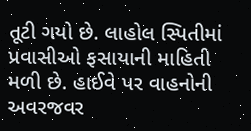તૂટી ગયો છે. લાહોલ સ્પિતીમાં પ્રવાસીઓ ફસાયાની માહિતી મળી છે. હાઈવે પર વાહનોની અવરજવર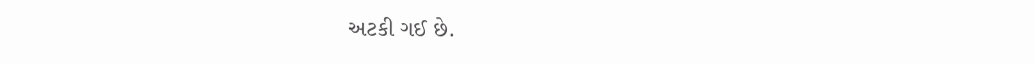અટકી ગઈ છે.